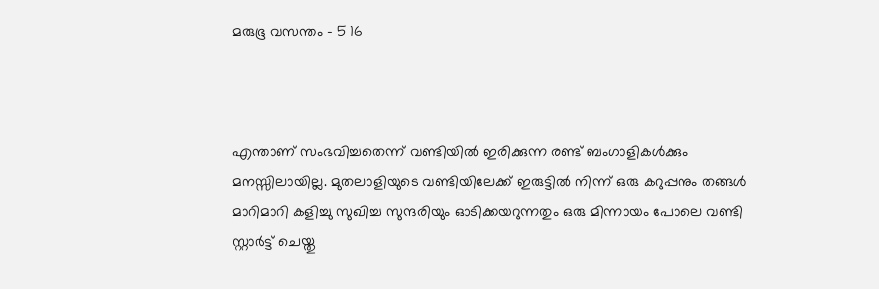മരുഭൂ വസന്തം – 5 16



എന്താണ് സംഭവിച്ചതെന്ന് വണ്ടിയിൽ ഇരിക്കുന്ന രണ്ട് ബംഗാളികൾക്കും മനസ്സിലായില്ല. മുതലാളിയുടെ വണ്ടിയിലേക്ക് ഇരുട്ടിൽ നിന്ന് ഒരു കറുപ്പനും തങ്ങൾ മാറിമാറി കളിച്ചു സുഖിച്ച സുന്ദരിയും ഓടിക്കയറുന്നതും ഒരു മിന്നായം പോലെ വണ്ടി സ്റ്റാർട്ട്‌ ചെയ്തു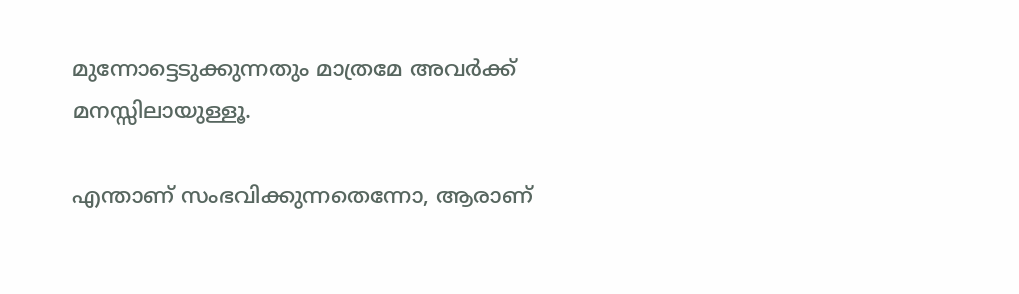മുന്നോട്ടെടുക്കുന്നതും മാത്രമേ അവർക്ക് മനസ്സിലായുള്ളൂ.

എന്താണ് സംഭവിക്കുന്നതെന്നോ, ആരാണ്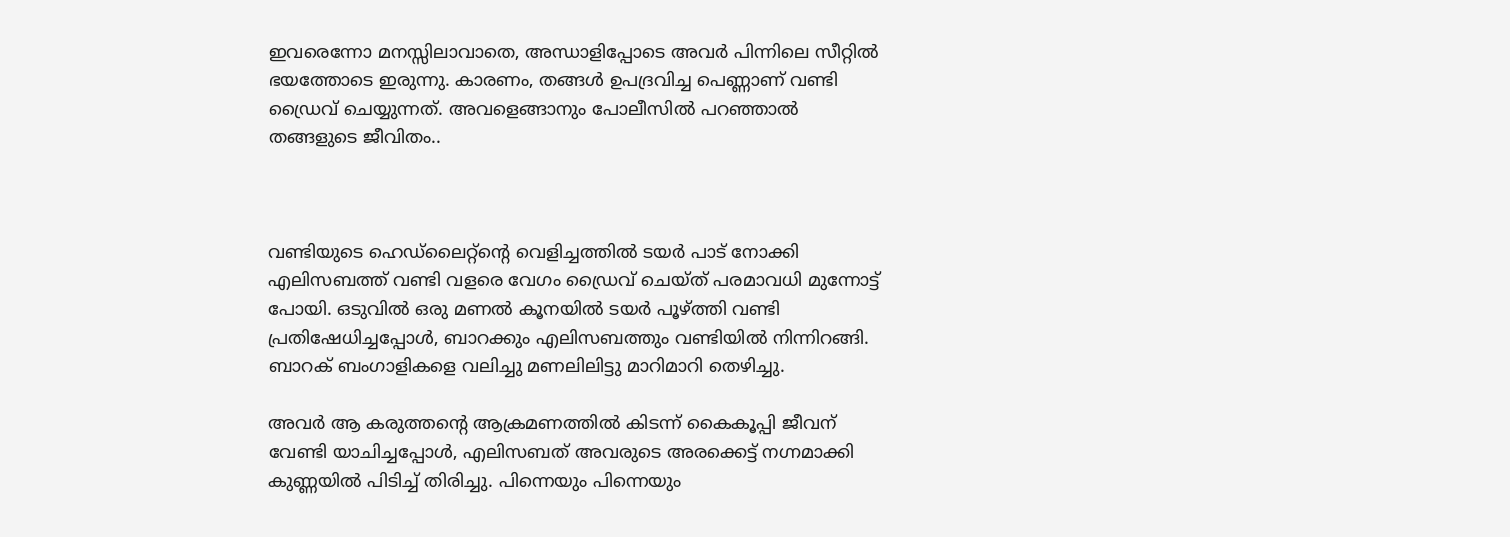ഇവരെന്നോ മനസ്സിലാവാതെ, അന്ധാളിപ്പോടെ അവർ പിന്നിലെ സീറ്റിൽ ഭയത്തോടെ ഇരുന്നു. കാരണം, തങ്ങൾ ഉപദ്രവിച്ച പെണ്ണാണ് വണ്ടി ഡ്രൈവ് ചെയ്യുന്നത്. അവളെങ്ങാനും പോലീസിൽ പറഞ്ഞാൽ തങ്ങളുടെ ജീവിതം..



വണ്ടിയുടെ ഹെഡ്‌ലൈറ്റ്ന്റെ വെളിച്ചത്തിൽ ടയർ പാട് നോക്കി എലിസബത്ത് വണ്ടി വളരെ വേഗം ഡ്രൈവ് ചെയ്ത് പരമാവധി മുന്നോട്ട് പോയി. ഒടുവിൽ ഒരു മണൽ കൂനയിൽ ടയർ പൂഴ്ത്തി വണ്ടി പ്രതിഷേധിച്ചപ്പോൾ, ബാറക്കും എലിസബത്തും വണ്ടിയിൽ നിന്നിറങ്ങി. ബാറക് ബംഗാളികളെ വലിച്ചു മണലിലിട്ടു മാറിമാറി തെഴിച്ചു.

അവർ ആ കരുത്തന്റെ ആക്രമണത്തിൽ കിടന്ന് കൈകൂപ്പി ജീവന് വേണ്ടി യാചിച്ചപ്പോൾ, എലിസബത് അവരുടെ അരക്കെട്ട് നഗ്നമാക്കി കുണ്ണയിൽ പിടിച്ച് തിരിച്ചു. പിന്നെയും പിന്നെയും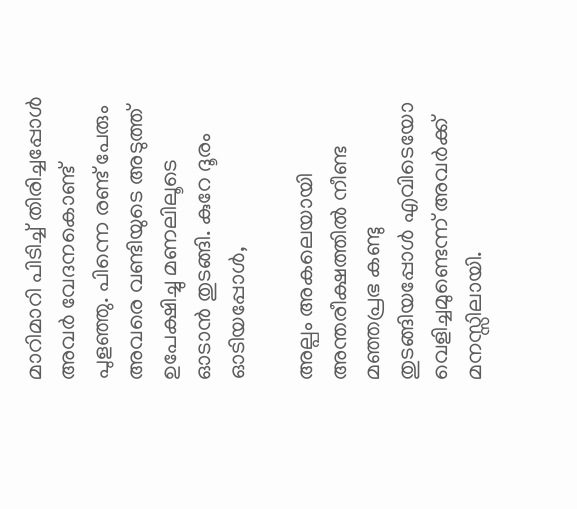മാറിമാറി പിടിച്ച് തിരിച്ചപ്പോൾ അവർ വേദനകൊണ്ട് പുളഞ്ഞു. പിന്നെ രണ്ട് പേരും അവരെ വണ്ടിയുടെ അടുത്ത് ഉപേക്ഷിച്ചു മണലിലൂടെ ഓടാൻ തുടങ്ങി. കുറേ ദൂരം ഓടിയപ്പോൾ,

അല്പം അകലെയായി അന്തരീക്ഷത്തിൽ നീണ്ട മഞ്ഞപ്രഭ കണ്ടു തുടങ്ങിയപ്പോൾ എവിടെയോ വെളിച്ചമുണ്ടെന്ന് അവർക്ക് മനസ്സിലായി.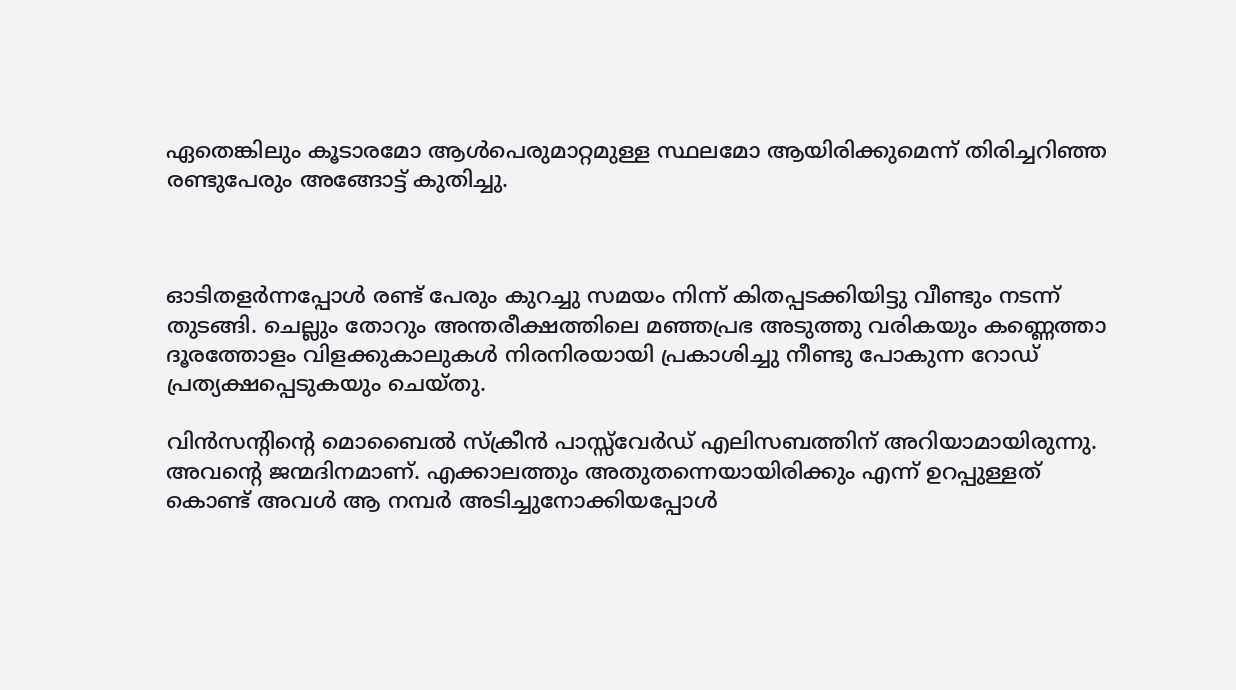ഏതെങ്കിലും കൂടാരമോ ആൾപെരുമാറ്റമുള്ള സ്ഥലമോ ആയിരിക്കുമെന്ന് തിരിച്ചറിഞ്ഞ രണ്ടുപേരും അങ്ങോട്ട് കുതിച്ചു.



ഓടിതളർന്നപ്പോൾ രണ്ട് പേരും കുറച്ചു സമയം നിന്ന് കിതപ്പടക്കിയിട്ടു വീണ്ടും നടന്ന് തുടങ്ങി. ചെല്ലും തോറും അന്തരീക്ഷത്തിലെ മഞ്ഞപ്രഭ അടുത്തു വരികയും കണ്ണെത്താ ദൂരത്തോളം വിളക്കുകാലുകൾ നിരനിരയായി പ്രകാശിച്ചു നീണ്ടു പോകുന്ന റോഡ് പ്രത്യക്ഷപ്പെടുകയും ചെയ്തു.

വിൻസന്റിന്റെ മൊബൈൽ സ്ക്രീൻ പാസ്സ്‌വേർഡ്‌ എലിസബത്തിന് അറിയാമായിരുന്നു. അവന്റെ ജന്മദിനമാണ്. എക്കാലത്തും അതുതന്നെയായിരിക്കും എന്ന് ഉറപ്പുള്ളത് കൊണ്ട് അവൾ ആ നമ്പർ അടിച്ചുനോക്കിയപ്പോൾ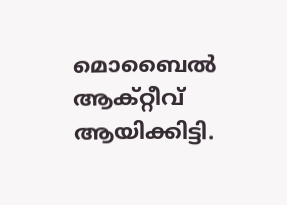മൊബൈൽ ആക്റ്റീവ് ആയിക്കിട്ടി.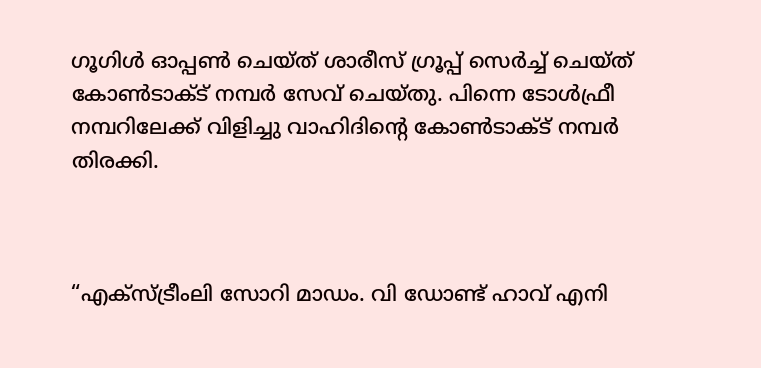ഗൂഗിൾ ഓപ്പൺ ചെയ്ത് ശാരീസ് ഗ്രൂപ്പ്‌ സെർച്ച്‌ ചെയ്ത് കോൺടാക്ട് നമ്പർ സേവ് ചെയ്തു. പിന്നെ ടോൾഫ്രീ നമ്പറിലേക്ക് വിളിച്ചു വാഹിദിന്റെ കോൺടാക്ട് നമ്പർ തിരക്കി.



“എക്സ്ട്രീംലി സോറി മാഡം. വി ഡോണ്ട് ഹാവ് എനി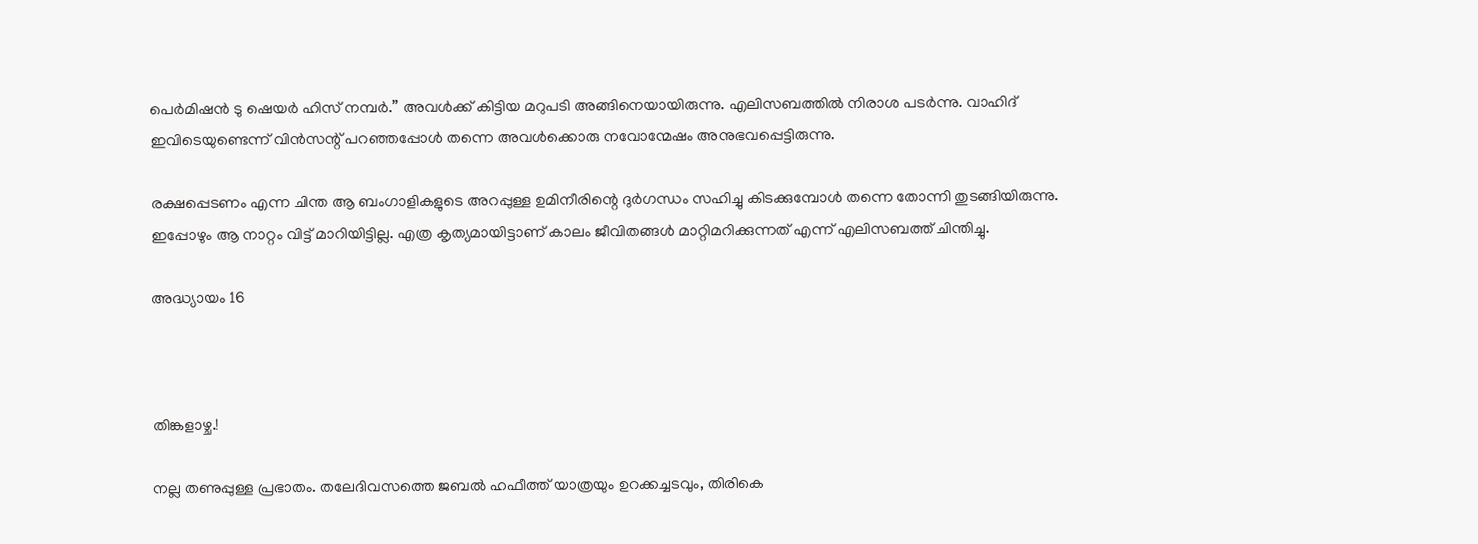പെർമിഷൻ ടു ഷെയർ ഹിസ് നമ്പർ.” അവൾക്ക് കിട്ടിയ മറുപടി അങ്ങിനെയായിരുന്നു. എലിസബത്തിൽ നിരാശ പടർന്നു. വാഹിദ് ഇവിടെയുണ്ടെന്ന് വിൻസന്റ് പറഞ്ഞപ്പോൾ തന്നെ അവൾക്കൊരു നവോന്മേഷം അനുഭവപ്പെട്ടിരുന്നു.

രക്ഷപ്പെടണം എന്ന ചിന്ത ആ ബംഗാളികളുടെ അറപ്പുള്ള ഉമിനീരിന്റെ ദുർഗന്ധം സഹിച്ചു കിടക്കുമ്പോൾ തന്നെ തോന്നി തുടങ്ങിയിരുന്നു. ഇപ്പോഴും ആ നാറ്റം വിട്ട് മാറിയിട്ടില്ല. എത്ര കൃത്യമായിട്ടാണ് കാലം ജീവിതങ്ങൾ മാറ്റിമറിക്കുന്നത് എന്ന് എലിസബത്ത് ചിന്തിച്ചു.

അദ്ധ്യായം 16



തിങ്കളാഴ്ച.!

നല്ല തണുപ്പുള്ള പ്രഭാതം. തലേദിവസത്തെ ജബൽ ഹഫീത്ത് യാത്രയും ഉറക്കച്ചടവും, തിരികെ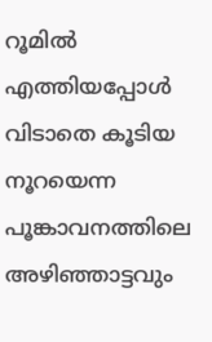റൂമിൽ എത്തിയപ്പോൾ വിടാതെ കൂടിയ നൂറയെന്ന പൂങ്കാവനത്തിലെ അഴിഞ്ഞാട്ടവും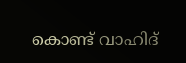കൊണ്ട് വാഹിദ്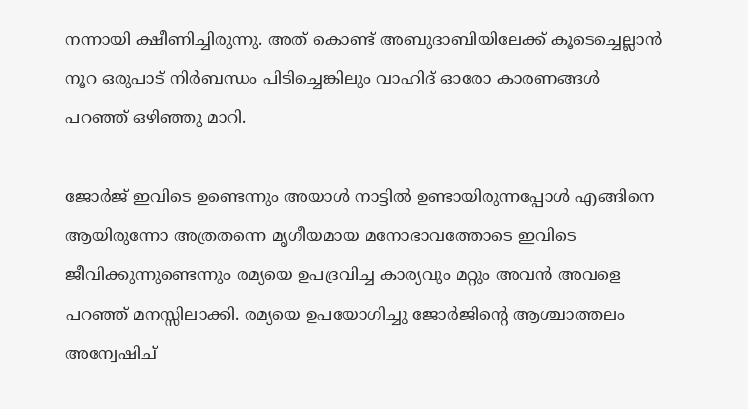നന്നായി ക്ഷീണിച്ചിരുന്നു. അത് കൊണ്ട് അബുദാബിയിലേക്ക് കൂടെച്ചെല്ലാൻ നൂറ ഒരുപാട് നിർബന്ധം പിടിച്ചെങ്കിലും വാഹിദ് ഓരോ കാരണങ്ങൾ പറഞ്ഞ് ഒഴിഞ്ഞു മാറി.

ജോർജ് ഇവിടെ ഉണ്ടെന്നും അയാൾ നാട്ടിൽ ഉണ്ടായിരുന്നപ്പോൾ എങ്ങിനെ ആയിരുന്നോ അത്രതന്നെ മൃഗീയമായ മനോഭാവത്തോടെ ഇവിടെ ജീവിക്കുന്നുണ്ടെന്നും രമ്യയെ ഉപദ്രവിച്ച കാര്യവും മറ്റും അവൻ അവളെ പറഞ്ഞ് മനസ്സിലാക്കി. രമ്യയെ ഉപയോഗിച്ചു ജോർജിന്റെ ആശ്ചാത്തലം അന്വേഷിച്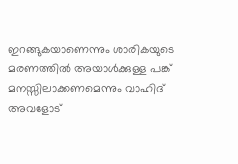ഇറങ്ങുകയാണെന്നും ശാരികയുടെ മരണത്തിൽ അയാൾക്കുള്ള പങ്ക് മനസ്സിലാക്കണമെന്നും വാഹിദ് അവളോട്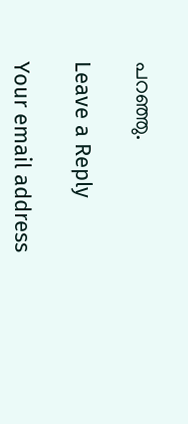പറഞ്ഞു.

Leave a Reply

Your email address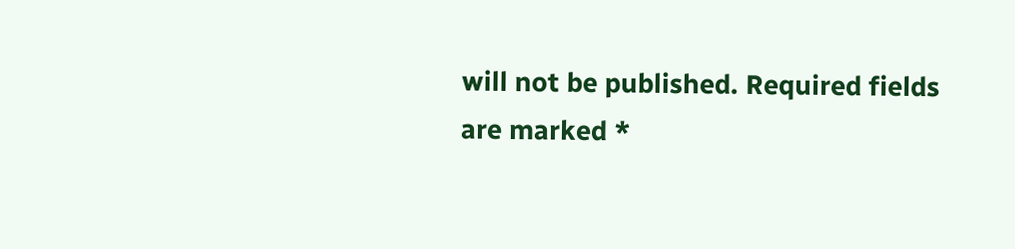will not be published. Required fields are marked *